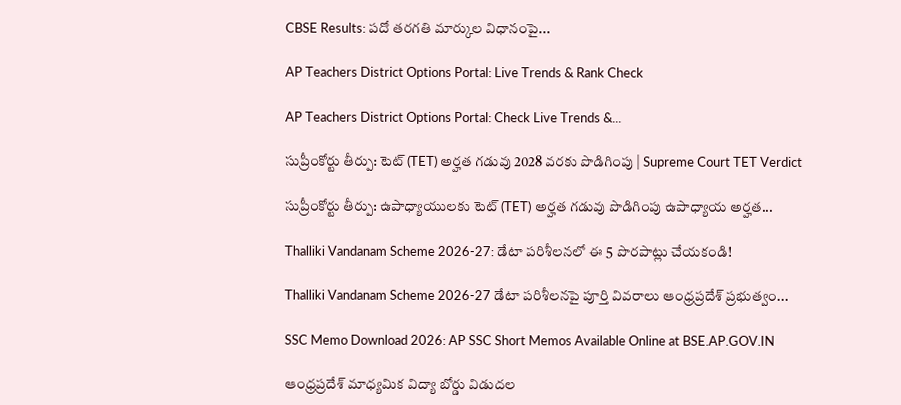CBSE Results: పదో తరగతి మార్కుల విధానంపై...

AP Teachers District Options Portal: Live Trends & Rank Check

AP Teachers District Options Portal: Check Live Trends &...

సుప్రీంకోర్టు తీర్పు: టెట్ (TET) అర్హత గడువు 2028 వరకు పొడిగింపు | Supreme Court TET Verdict

సుప్రీంకోర్టు తీర్పు: ఉపాధ్యాయులకు టెట్ (TET) అర్హత గడువు పొడిగింపు ఉపాధ్యాయ అర్హత...

Thalliki Vandanam Scheme 2026-27: డేటా పరిశీలనలో ఈ 5 పొరపాట్లు చేయకండి!

Thalliki Vandanam Scheme 2026-27 డేటా పరిశీలనపై పూర్తి వివరాలు ఆంధ్రప్రదేశ్ ప్రభుత్వం...

SSC Memo Download 2026: AP SSC Short Memos Available Online at BSE.AP.GOV.IN

ఆంధ్రప్రదేశ్ మాధ్యమిక విద్యా బోర్డు విడుదల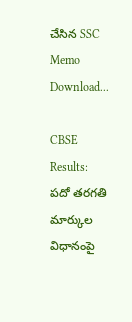చేసిన SSC Memo Download...

CBSE Results: పదో తరగతి మార్కుల విధానంపై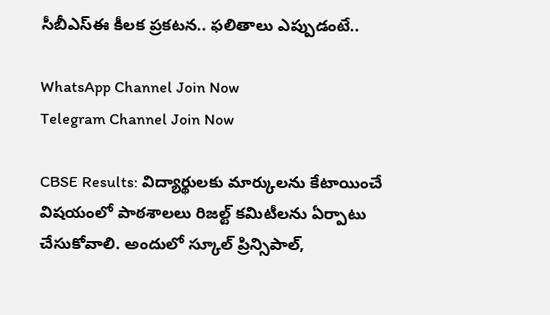సీబీఎస్ఈ కీలక ప్రకటన.. ఫలితాలు ఎప్పుడంటే..

WhatsApp Channel Join Now
Telegram Channel Join Now

CBSE Results: విద్యార్థులకు మార్కులను కేటాయించే విషయంలో పాఠశాలలు రిజల్ట్‌ కమిటీలను ఏర్పాటు చేసుకోవాలి. అందులో స్కూల్‌ ప్రిన్సిపాల్‌,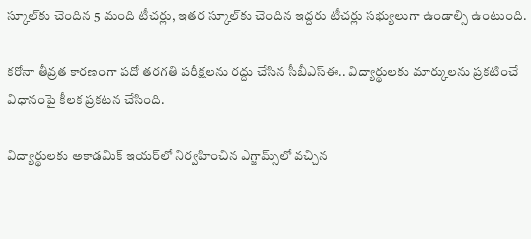స్కూల్‌కు చెందిన 5 మంది టీచర్లు, ఇతర స్కూల్‌కు చెందిన ఇద్దరు టీచర్లు సభ్యులుగా ఉండాల్సి ఉంటుంది.

కరోనా తీవ్రత కారణంగా పదో తరగతి పరీక్షలను రద్దు చేసిన సీబీఎస్ఈ.. విద్యార్థులకు మార్కులను ప్రకటించే విధానంపై కీలక ప్రకటన చేసింది.

విద్యార్థులకు అకాడమిక్‌ ఇయర్‌లో నిర్వహించిన ఎగ్జామ్స్‌లో వచ్చిన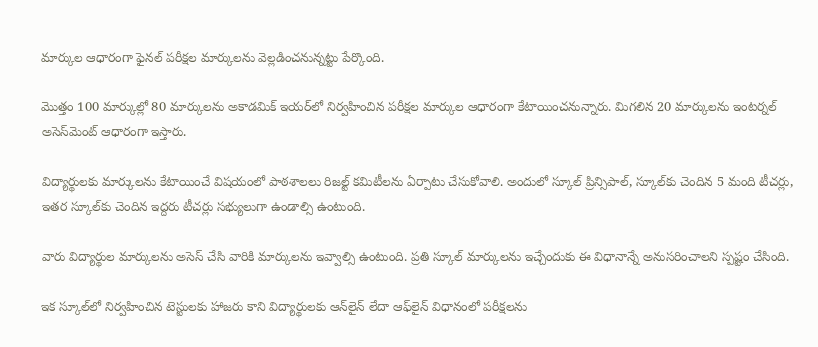మార్కుల ఆధారంగా ఫైనల్‌ పరీక్షల మార్కులను వెల్లడించనున్నట్టు పేర్కొంది.

మొత్తం 100 మార్కుల్లో 80 మార్కులను అకాడమిక్‌ ఇయర్‌లో నిర్వహించిన పరీక్షల మార్కుల ఆధారంగా కేటాయించనున్నారు. మిగలిన 20 మార్కులను ఇంటర్నల్‌ అసెస్‌మెంట్‌ ఆధారంగా ఇస్తారు.

విద్యార్థులకు మార్కులను కేటాయించే విషయంలో పాఠశాలలు రిజల్ట్‌ కమిటీలను ఏర్పాటు చేసుకోవాలి. అందులో స్కూల్‌ ప్రిన్సిపాల్‌, స్కూల్‌కు చెందిన 5 మంది టీచర్లు, ఇతర స్కూల్‌కు చెందిన ఇద్దరు టీచర్లు సభ్యులుగా ఉండాల్సి ఉంటుంది.

వారు విద్యార్థుల మార్కులను అసెస్‌ చేసి వారికి మార్కులను ఇవ్వాల్సి ఉంటుంది. ప్రతి స్కూల్‌ మార్కులను ఇచ్చేందుకు ఈ విధానాన్నే అనుసరించాలని స్పష్టం చేసింది.

ఇక స్కూల్‌లో నిర్వహించిన టెస్టులకు హాజరు కాని విద్యార్థులకు ఆన్‌లైన్‌ లేదా ఆఫ్‌లైన్‌ విధానంలో పరీక్షలను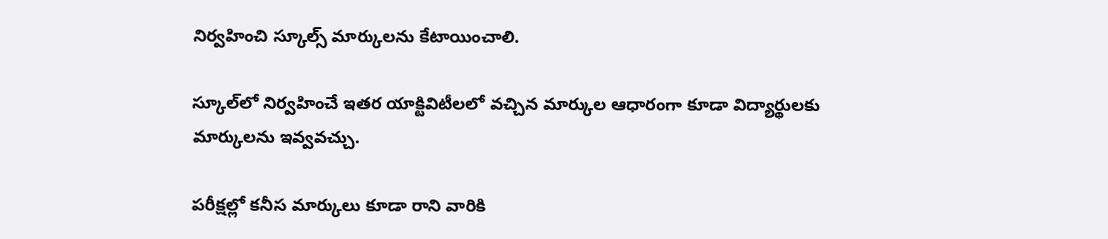నిర్వహించి స్కూల్స్‌ మార్కులను కేటాయించాలి.

స్కూల్‌లో నిర్వహించే ఇతర యాక్టివిటీలలో వచ్చిన మార్కుల ఆధారంగా కూడా విద్యార్థులకు మార్కులను ఇవ్వవచ్చు.

పరీక్షల్లో కనీస మార్కులు కూడా రాని వారికి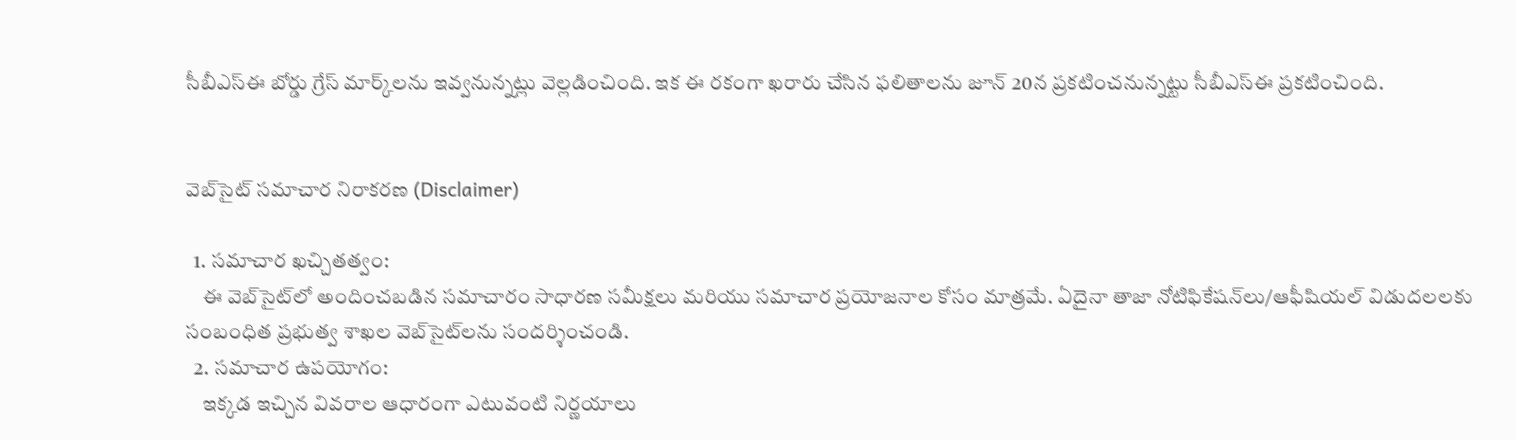సీబీఎస్‌ఈ బోర్డు గ్రేస్‌ మార్క్‌లను ఇవ్వనున్నట్లు వెల్లడించింది. ఇక ఈ రకంగా ఖరారు చేసిన ఫలితాలను జూన్‌ 20న ప్రకటించనున్నట్టు సీబీఎస్ఈ ప్రకటించింది.


వెబ్‌సైట్ సమాచార నిరాకరణ (Disclaimer)

  1. సమాచార ఖచ్చితత్వం:
    ఈ వెబ్‌సైట్‌లో అందించబడిన సమాచారం సాధారణ సమీక్షలు మరియు సమాచార ప్రయోజనాల కోసం మాత్రమే. ఏదైనా తాజా నోటిఫికేషన్‌లు/ఆఫీషియల్ విడుదలలకు సంబంధిత ప్రభుత్వ శాఖల వెబ్‌సైట్‌లను సందర్శించండి.
  2. సమాచార ఉపయోగం:
    ఇక్కడ ఇచ్చిన వివరాల ఆధారంగా ఎటువంటి నిర్ణయాలు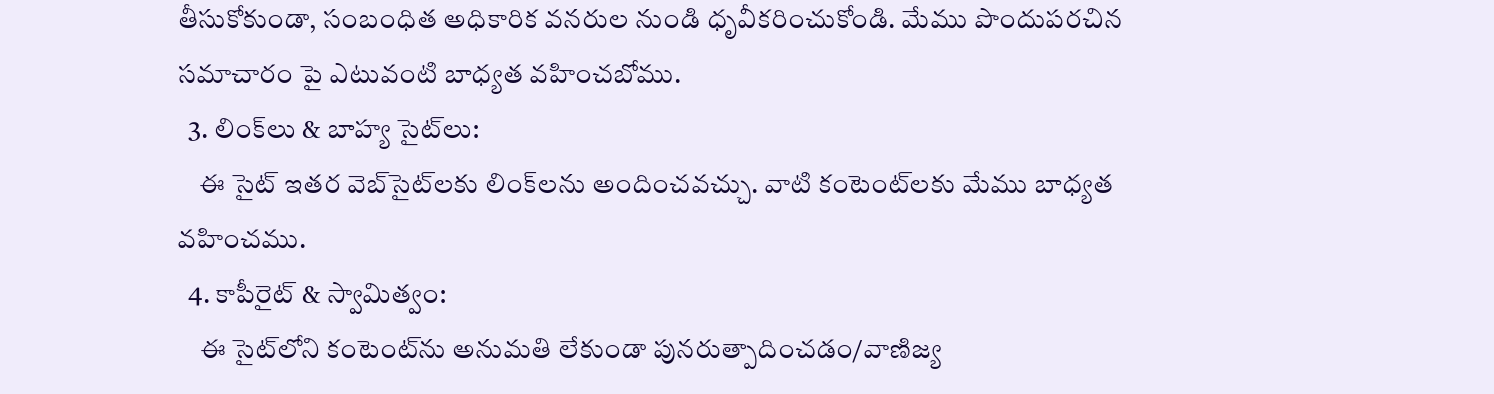తీసుకోకుండా, సంబంధిత అధికారిక వనరుల నుండి ధృవీకరించుకోండి. మేము పొందుపరచిన సమాచారం పై ఎటువంటి బాధ్యత వహించబోము.
  3. లింక్‌లు & బాహ్య సైట్‌లు:
    ఈ సైట్ ఇతర వెబ్‌సైట్‌లకు లింక్‌లను అందించవచ్చు. వాటి కంటెంట్‌లకు మేము బాధ్యత వహించము.
  4. కాపీరైట్ & స్వామిత్వం:
    ఈ సైట్‌లోని కంటెంట్‌ను అనుమతి లేకుండా పునరుత్పాదించడం/వాణిజ్య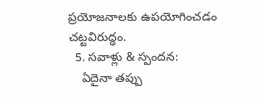ప్రయోజనాలకు ఉపయోగించడం చట్టవిరుద్ధం.
  5. సవాళ్లు & స్పందన:
    ఏదైనా తప్పు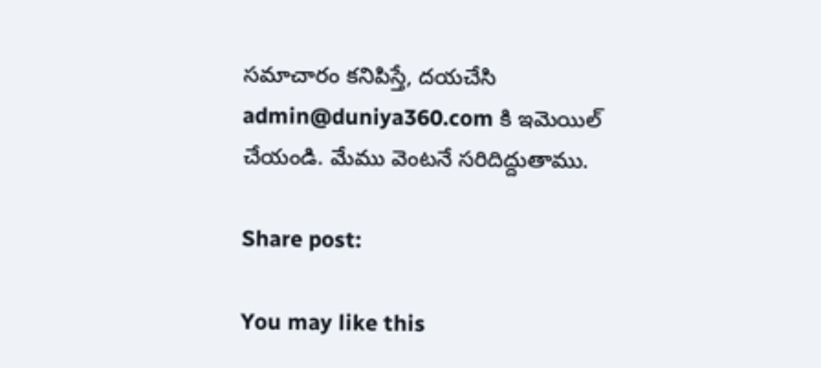సమాచారం కనిపిస్తే, దయచేసి admin@duniya360.com కి ఇమెయిల్ చేయండి. మేము వెంటనే సరిదిద్దుతాము.

Share post:

You may like this